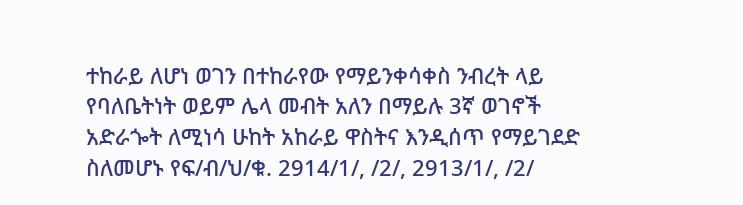ተከራይ ለሆነ ወገን በተከራየው የማይንቀሳቀስ ንብረት ላይ የባለቤትነት ወይም ሌላ መብት አለን በማይሉ 3ኛ ወገኖች አድራጐት ለሚነሳ ሁከት አከራይ ዋስትና እንዲሰጥ የማይገደድ ስለመሆኑ የፍ/ብ/ህ/ቁ. 2914/1/, /2/, 2913/1/, /2/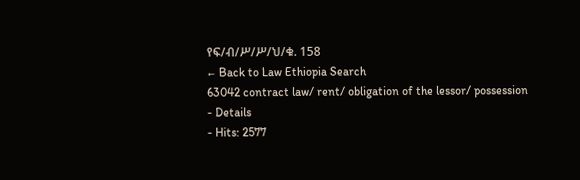የፍ/ብ/ሥ/ሥ/ህ/ቁ. 158
← Back to Law Ethiopia Search
63042 contract law/ rent/ obligation of the lessor/ possession
- Details
- Hits: 2577